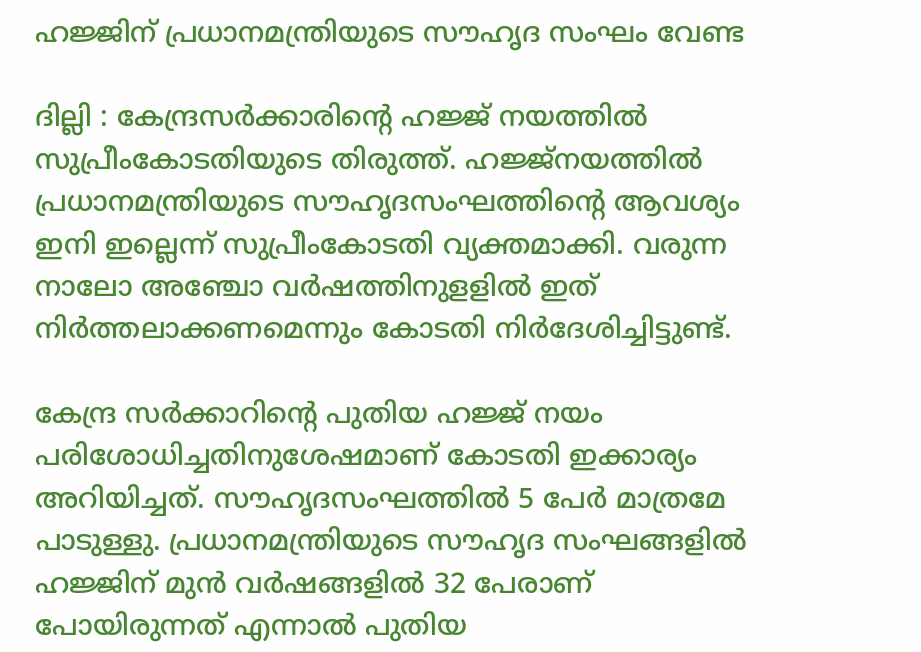ഹജ്ജിന് പ്രധാനമന്ത്രിയുടെ സൗഹൃദ സംഘം വേണ്ട

ദില്ലി : കേന്ദ്രസര്‍ക്കാരിന്റെ ഹജ്ജ് നയത്തില്‍ സുപ്രീംകോടതിയുടെ തിരുത്ത്. ഹജ്ജ്‌നയത്തില്‍ പ്രധാനമന്ത്രിയുടെ സൗഹൃദസംഘത്തിന്റെ ആവശ്യം ഇനി ഇല്ലെന്ന് സുപ്രീംകോടതി വ്യക്തമാക്കി. വരുന്ന നാലോ അഞ്ചോ വര്‍ഷത്തിനുളളില്‍ ഇത് നിര്‍ത്തലാക്കണമെന്നും കോടതി നിര്‍ദേശിച്ചിട്ടുണ്ട്.

കേന്ദ്ര സര്‍ക്കാറിന്റെ പുതിയ ഹജ്ജ് നയം പരിശോധിച്ചതിനുശേഷമാണ് കോടതി ഇക്കാര്യം അറിയിച്ചത്. സൗഹൃദസംഘത്തില്‍ 5 പേര്‍ മാത്രമേ പാടുള്ളു. പ്രധാനമന്ത്രിയുടെ സൗഹൃദ സംഘങ്ങളില്‍ ഹജ്ജിന് മുന്‍ വര്‍ഷങ്ങളില്‍ 32 പേരാണ് പോയിരുന്നത് എന്നാല്‍ പുതിയ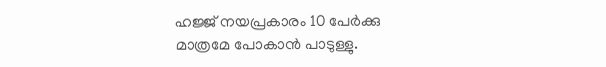ഹജ്ജ് നയപ്രകാരം 10 പേര്‍ക്കു മാത്രമേ പോകാന്‍ പാടുള്ളു.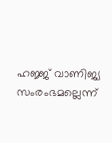ഹജ്ജ് വാണിജ്യ സംരംഭമല്ലെന്ന്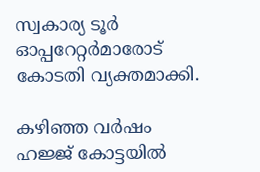സ്വകാര്യ ടൂര്‍ ഓപ്പറേറ്റര്‍മാരോട് കോടതി വ്യക്തമാക്കി.

കഴിഞ്ഞ വര്‍ഷം ഹജ്ജ് കോട്ടയില്‍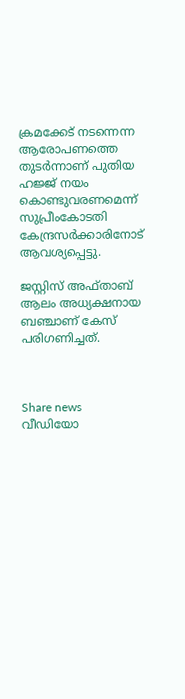ക്രമക്കേട് നടന്നെന്ന ആരോപണത്തെ തുടര്‍ന്നാണ് പുതിയ ഹജ്ജ് നയം കൊണ്ടുവരണമെന്ന് സുപ്രീംകോടതി കേന്ദ്രസര്‍ക്കാരിനോട് ആവശ്യപ്പെട്ടു.

ജസ്റ്റിസ് അഫ്താബ് ആലം അധ്യക്ഷനായ ബഞ്ചാണ് കേസ് പരിഗണിച്ചത്.



Share news
വീഡിയോ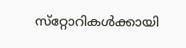സ്‌റ്റോറികള്‍ക്കായി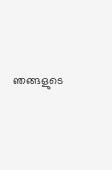ഞങ്ങളുടെ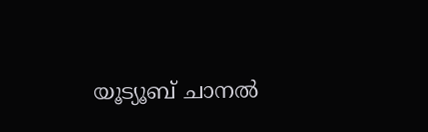യൂട്യൂബ് ചാനല്‍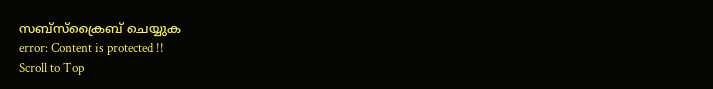സബ്‌സ്‌ക്രൈബ് ചെയ്യുക
error: Content is protected !!
Scroll to Top